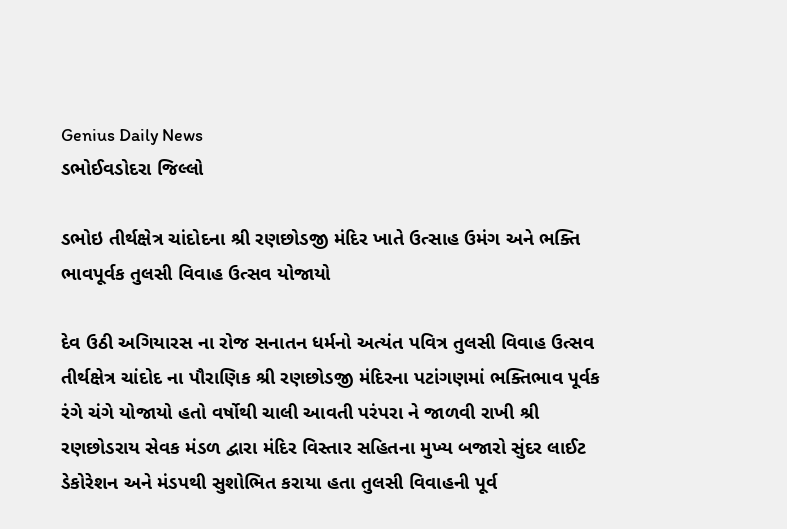Genius Daily News
ડભોઈવડોદરા જિલ્લો

ડભોઇ તીર્થક્ષેત્ર ચાંદોદના શ્રી રણછોડજી મંદિર ખાતે ઉત્સાહ ઉમંગ અને ભક્તિ ભાવપૂર્વક તુલસી વિવાહ ઉત્સવ યોજાયો

દેવ ઉઠી અગિયારસ ના રોજ સનાતન ધર્મનો અત્યંત પવિત્ર તુલસી વિવાહ ઉત્સવ તીર્થક્ષેત્ર ચાંદોદ ના પૌરાણિક શ્રી રણછોડજી મંદિરના પટાંગણમાં ભક્તિભાવ પૂર્વક રંગે ચંગે યોજાયો હતો વર્ષોથી ચાલી આવતી પરંપરા ને જાળવી રાખી શ્રી રણછોડરાય સેવક મંડળ દ્વારા મંદિર વિસ્તાર સહિતના મુખ્ય બજારો સુંદર લાઈટ ડેકોરેશન અને મંડપથી સુશોભિત કરાયા હતા તુલસી વિવાહની પૂર્વ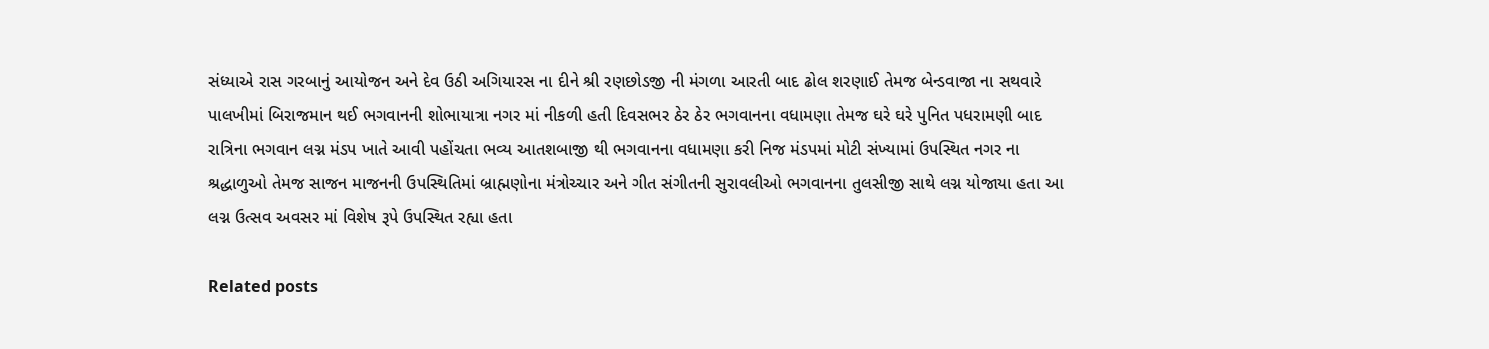સંધ્યાએ રાસ ગરબાનું આયોજન અને દેવ ઉઠી અગિયારસ ના દીને શ્રી રણછોડજી ની મંગળા આરતી બાદ ઢોલ શરણાઈ તેમજ બેન્ડવાજા ના સથવારે પાલખીમાં બિરાજમાન થઈ ભગવાનની શોભાયાત્રા નગર માં નીકળી હતી દિવસભર ઠેર ઠેર ભગવાનના વધામણા તેમજ ઘરે ઘરે પુનિત પધરામણી બાદ રાત્રિના ભગવાન લગ્ન મંડપ ખાતે આવી પહોંચતા ભવ્ય આતશબાજી થી ભગવાનના વધામણા કરી નિજ મંડપમાં મોટી સંખ્યામાં ઉપસ્થિત નગર ના શ્રદ્ધાળુઓ તેમજ સાજન માજનની ઉપસ્થિતિમાં બ્રાહ્મણોના મંત્રોચ્ચાર અને ગીત સંગીતની સુરાવલીઓ ભગવાનના તુલસીજી સાથે લગ્ન યોજાયા હતા આ લગ્ન ઉત્સવ અવસર માં વિશેષ રૂપે ઉપસ્થિત રહ્યા હતા

Related posts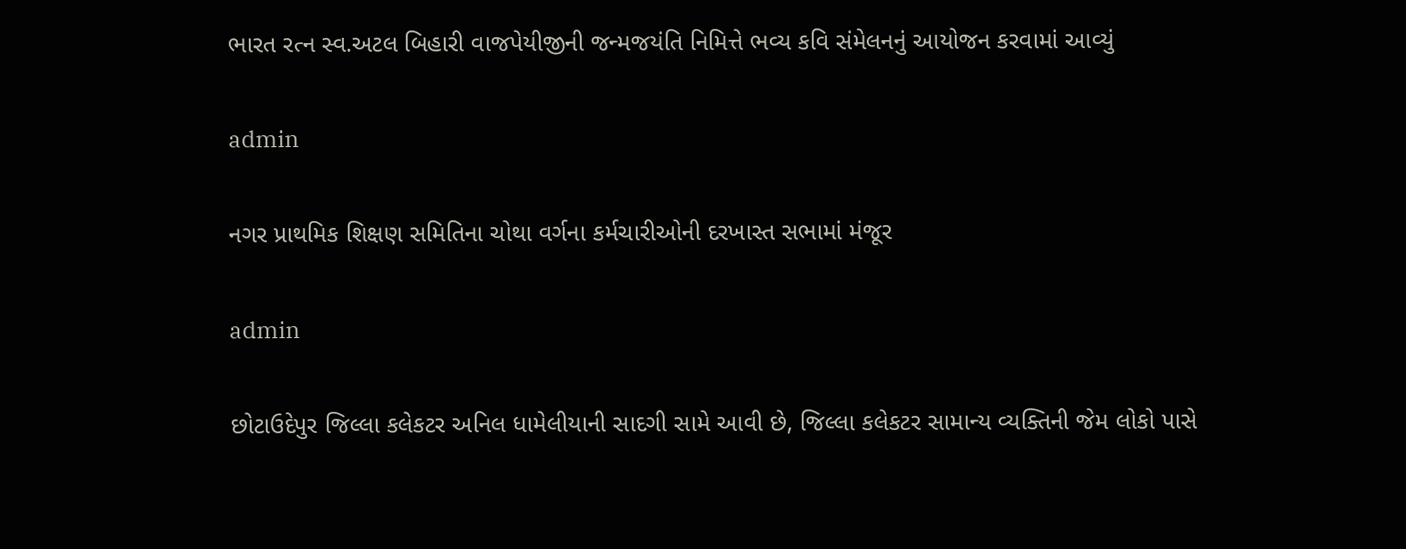ભારત રત્ન સ્વ.અટલ બિહારી વાજપેયીજીની જન્મજયંતિ નિમિત્તે ભવ્ય કવિ સંમેલનનું આયોજન કરવામાં આવ્યું

admin

નગર પ્રાથમિક શિક્ષણ સમિતિના ચોથા વર્ગના કર્મચારીઓની દરખાસ્ત સભામાં મંજૂર

admin

છોટાઉદેપુર જિલ્લા કલેકટર અનિલ ધામેલીયાની સાદગી સામે આવી છે, જિલ્લા કલેકટર સામાન્ય વ્યક્તિની જેમ લોકો પાસે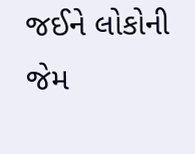જઈને લોકોની જેમ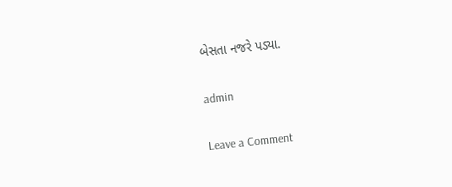બેસતા નજરે પડ્યા.

admin

Leave a Comment